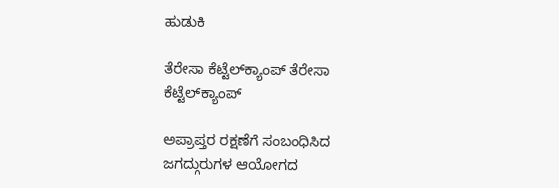ಹುಡುಕಿ

ತೆರೇಸಾ ಕೆಟ್ಟೆಲ್‌ಕ್ಯಾಂಪ್ ತೆರೇಸಾ ಕೆಟ್ಟೆಲ್‌ಕ್ಯಾಂಪ್

ಅಪ್ರಾಪ್ತರ ರಕ್ಷಣೆಗೆ ಸಂಬಂಧಿಸಿದ ಜಗದ್ಗುರುಗಳ ಆಯೋಗದ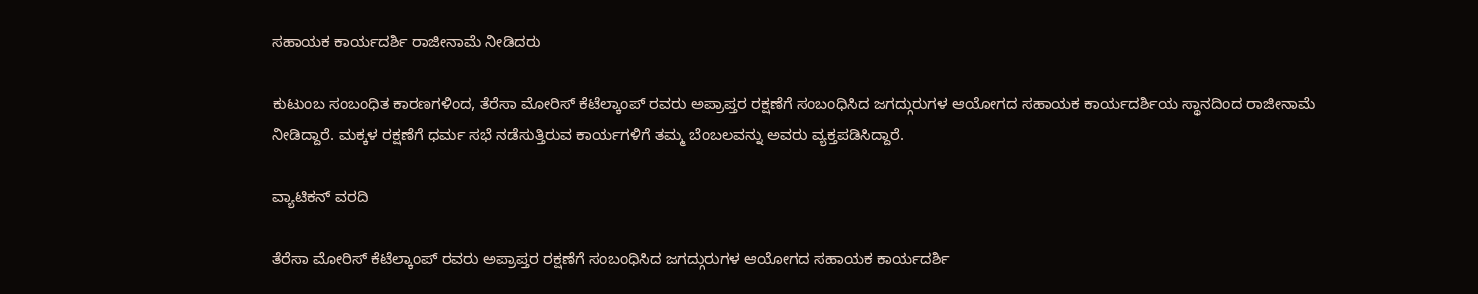ಸಹಾಯಕ ಕಾರ್ಯದರ್ಶಿ ರಾಜೀನಾಮೆ ನೀಡಿದರು

ಕುಟುಂಬ ಸಂಬಂಧಿತ ಕಾರಣಗಳಿಂದ, ತೆರೆಸಾ ಮೋರಿಸ್ ಕೆಟೆಲ್ಕಾಂಪ್ ರವರು ಅಪ್ರಾಪ್ತರ ರಕ್ಷಣೆಗೆ ಸಂಬಂಧಿಸಿದ ಜಗದ್ಗುರುಗಳ ಆಯೋಗದ ಸಹಾಯಕ ಕಾರ್ಯದರ್ಶಿಯ ಸ್ಥಾನದಿಂದ ರಾಜೀನಾಮೆ ನೀಡಿದ್ದಾರೆ. ಮಕ್ಕಳ ರಕ್ಷಣೆಗೆ ಧರ್ಮ ಸಭೆ ನಡೆಸುತ್ತಿರುವ ಕಾರ್ಯಗಳಿಗೆ ತಮ್ಮ ಬೆಂಬಲವನ್ನು ಅವರು ವ್ಯಕ್ತಪಡಿಸಿದ್ದಾರೆ.

ವ್ಯಾಟಿಕನ್ ವರದಿ

ತೆರೆಸಾ ಮೋರಿಸ್ ಕೆಟೆಲ್ಕಾಂಪ್ ರವರು ಅಪ್ರಾಪ್ತರ ರಕ್ಷಣೆಗೆ ಸಂಬಂಧಿಸಿದ ಜಗದ್ಗುರುಗಳ ಆಯೋಗದ ಸಹಾಯಕ ಕಾರ್ಯದರ್ಶಿ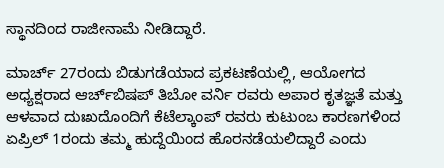ಸ್ಥಾನದಿಂದ ರಾಜೀನಾಮೆ ನೀಡಿದ್ದಾರೆ.

ಮಾರ್ಚ್ 27ರಂದು ಬಿಡುಗಡೆಯಾದ ಪ್ರಕಟಣೆಯಲ್ಲಿ, ಆಯೋಗದ ಅಧ್ಯಕ್ಷರಾದ ಆರ್ಚ್‌ಬಿಷಪ್ ತಿಬೋ ವರ್ನಿ ರವರು ಅಪಾರ ಕೃತಜ್ಞತೆ ಮತ್ತು ಆಳವಾದ ದುಃಖದೊಂದಿಗೆ ಕೆಟೆಲ್ಕಾಂಪ್ ರವರು ಕುಟುಂಬ ಕಾರಣಗಳಿಂದ ಏಪ್ರಿಲ್ 1ರಂದು ತಮ್ಮ ಹುದ್ದೆಯಿಂದ ಹೊರನಡೆಯಲಿದ್ದಾರೆ ಎಂದು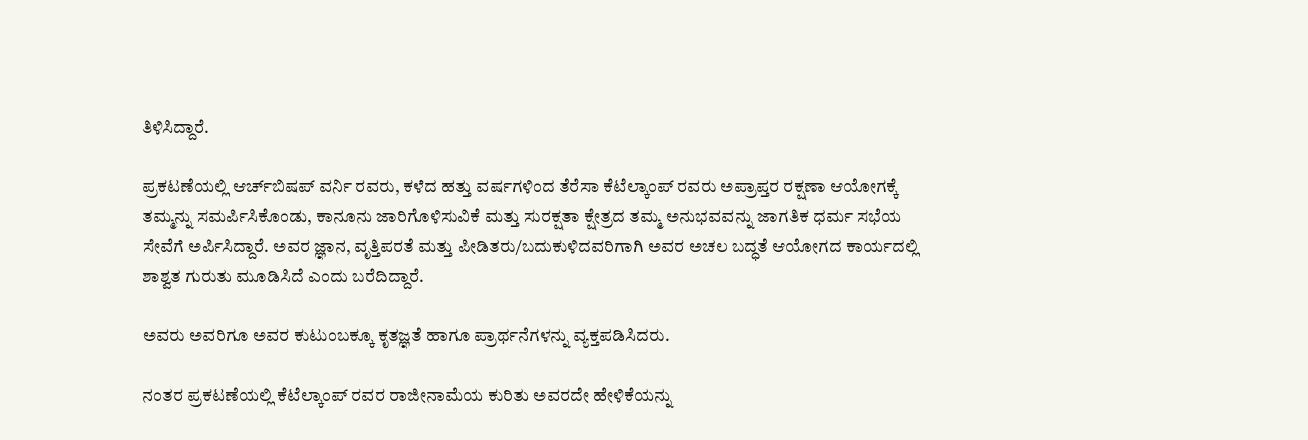ತಿಳಿಸಿದ್ದಾರೆ.

ಪ್ರಕಟಣೆಯಲ್ಲಿ ಆರ್ಚ್‌ಬಿಷಪ್ ವರ್ನಿ ರವರು, ಕಳೆದ ಹತ್ತು ವರ್ಷಗಳಿಂದ ತೆರೆಸಾ ಕೆಟೆಲ್ಕಾಂಪ್ ರವರು ಅಪ್ರಾಪ್ತರ ರಕ್ಷಣಾ ಆಯೋಗಕ್ಕೆ ತಮ್ಮನ್ನು ಸಮರ್ಪಿಸಿಕೊಂಡು, ಕಾನೂನು ಜಾರಿಗೊಳಿಸುವಿಕೆ ಮತ್ತು ಸುರಕ್ಷತಾ ಕ್ಷೇತ್ರದ ತಮ್ಮ ಅನುಭವವನ್ನು ಜಾಗತಿಕ ಧರ್ಮ ಸಭೆಯ ಸೇವೆಗೆ ಅರ್ಪಿಸಿದ್ದಾರೆ. ಅವರ ಜ್ಞಾನ, ವೃತ್ತಿಪರತೆ ಮತ್ತು ಪೀಡಿತರು/ಬದುಕುಳಿದವರಿಗಾಗಿ ಅವರ ಅಚಲ ಬದ್ಧತೆ ಆಯೋಗದ ಕಾರ್ಯದಲ್ಲಿ ಶಾಶ್ವತ ಗುರುತು ಮೂಡಿಸಿದೆ ಎಂದು ಬರೆದಿದ್ದಾರೆ.

ಅವರು ಅವರಿಗೂ ಅವರ ಕುಟುಂಬಕ್ಕೂ ಕೃತಜ್ಞತೆ ಹಾಗೂ ಪ್ರಾರ್ಥನೆಗಳನ್ನು ವ್ಯಕ್ತಪಡಿಸಿದರು.

ನಂತರ ಪ್ರಕಟಣೆಯಲ್ಲಿ ಕೆಟೆಲ್ಕಾಂಪ್ ರವರ ರಾಜೀನಾಮೆಯ ಕುರಿತು ಅವರದೇ ಹೇಳಿಕೆಯನ್ನು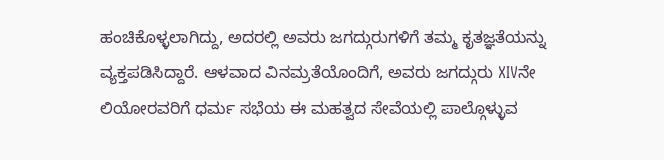ಹಂಚಿಕೊಳ್ಳಲಾಗಿದ್ದು, ಅದರಲ್ಲಿ ಅವರು ಜಗದ್ಗುರುಗಳಿಗೆ ತಮ್ಮ ಕೃತಜ್ಞತೆಯನ್ನು ವ್ಯಕ್ತಪಡಿಸಿದ್ದಾರೆ. ಆಳವಾದ ವಿನಮ್ರತೆಯೊಂದಿಗೆ, ಅವರು ಜಗದ್ಗುರು XIVನೇ ಲಿಯೋರವರಿಗೆ ಧರ್ಮ ಸಭೆಯ ಈ ಮಹತ್ವದ ಸೇವೆಯಲ್ಲಿ ಪಾಲ್ಗೊಳ್ಳುವ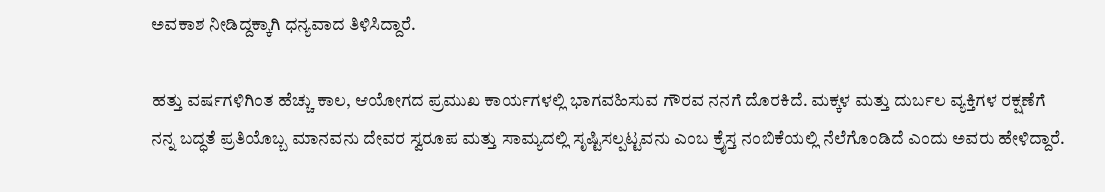ಅವಕಾಶ ನೀಡಿದ್ದಕ್ಕಾಗಿ ಧನ್ಯವಾದ ತಿಳಿಸಿದ್ದಾರೆ.

ಹತ್ತು ವರ್ಷಗಳಿಗಿಂತ ಹೆಚ್ಚು ಕಾಲ, ಆಯೋಗದ ಪ್ರಮುಖ ಕಾರ್ಯಗಳಲ್ಲಿ ಭಾಗವಹಿಸುವ ಗೌರವ ನನಗೆ ದೊರಕಿದೆ. ಮಕ್ಕಳ ಮತ್ತು ದುರ್ಬಲ ವ್ಯಕ್ತಿಗಳ ರಕ್ಷಣೆಗೆ ನನ್ನ ಬದ್ಧತೆ ಪ್ರತಿಯೊಬ್ಬ ಮಾನವನು ದೇವರ ಸ್ವರೂಪ ಮತ್ತು ಸಾಮ್ಯದಲ್ಲಿ ಸೃಷ್ಟಿಸಲ್ಪಟ್ಟವನು ಎಂಬ ಕ್ರೈಸ್ತ ನಂಬಿಕೆಯಲ್ಲಿ ನೆಲೆಗೊಂಡಿದೆ ಎಂದು ಅವರು ಹೇಳಿದ್ದಾರೆ.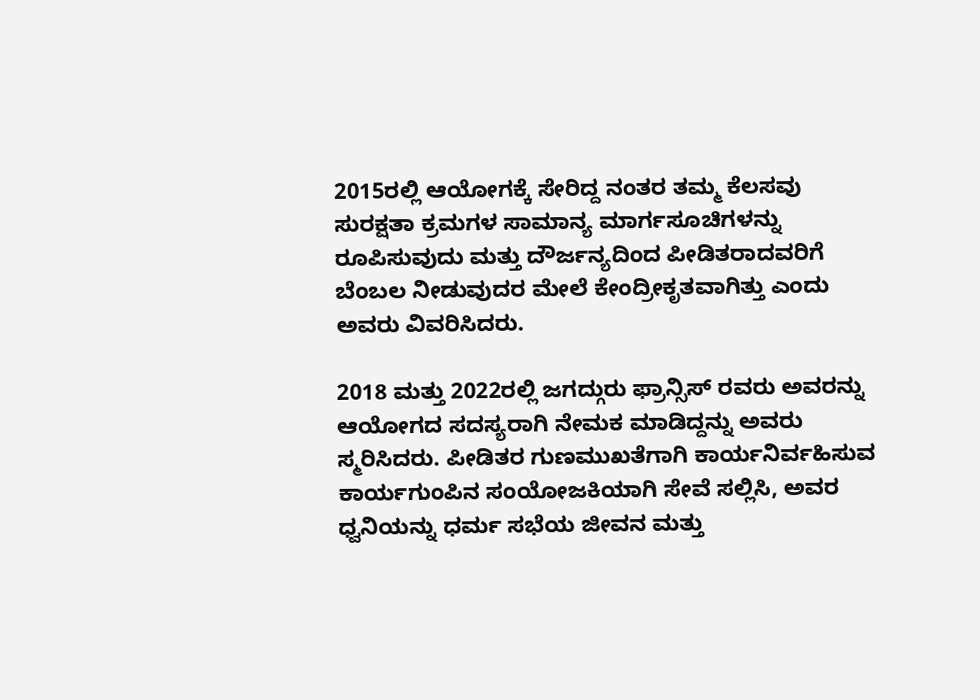2015ರಲ್ಲಿ ಆಯೋಗಕ್ಕೆ ಸೇರಿದ್ದ ನಂತರ ತಮ್ಮ ಕೆಲಸವು ಸುರಕ್ಷತಾ ಕ್ರಮಗಳ ಸಾಮಾನ್ಯ ಮಾರ್ಗಸೂಚಿಗಳನ್ನು ರೂಪಿಸುವುದು ಮತ್ತು ದೌರ್ಜನ್ಯದಿಂದ ಪೀಡಿತರಾದವರಿಗೆ ಬೆಂಬಲ ನೀಡುವುದರ ಮೇಲೆ ಕೇಂದ್ರೀಕೃತವಾಗಿತ್ತು ಎಂದು ಅವರು ವಿವರಿಸಿದರು.

2018 ಮತ್ತು 2022ರಲ್ಲಿ ಜಗದ್ಗುರು ಫ್ರಾನ್ಸಿಸ್ ರವರು ಅವರನ್ನು ಆಯೋಗದ ಸದಸ್ಯರಾಗಿ ನೇಮಕ ಮಾಡಿದ್ದನ್ನು ಅವರು ಸ್ಮರಿಸಿದರು. ಪೀಡಿತರ ಗುಣಮುಖತೆಗಾಗಿ ಕಾರ್ಯನಿರ್ವಹಿಸುವ ಕಾರ್ಯಗುಂಪಿನ ಸಂಯೋಜಕಿಯಾಗಿ ಸೇವೆ ಸಲ್ಲಿಸಿ, ಅವರ ಧ್ವನಿಯನ್ನು ಧರ್ಮ ಸಭೆಯ ಜೀವನ ಮತ್ತು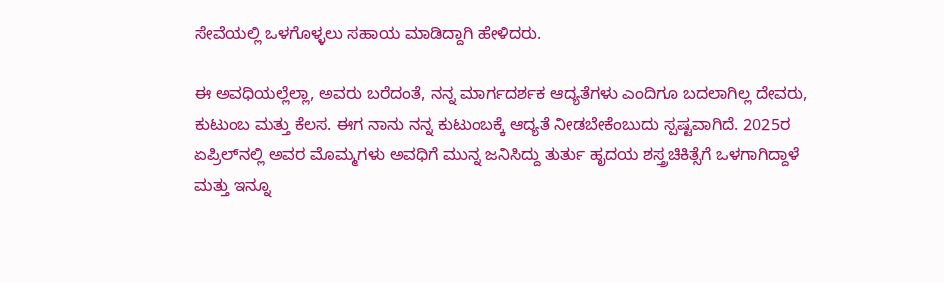ಸೇವೆಯಲ್ಲಿ ಒಳಗೊಳ್ಳಲು ಸಹಾಯ ಮಾಡಿದ್ದಾಗಿ ಹೇಳಿದರು.

ಈ ಅವಧಿಯಲ್ಲೆಲ್ಲಾ, ಅವರು ಬರೆದಂತೆ, ನನ್ನ ಮಾರ್ಗದರ್ಶಕ ಆದ್ಯತೆಗಳು ಎಂದಿಗೂ ಬದಲಾಗಿಲ್ಲ ದೇವರು, ಕುಟುಂಬ ಮತ್ತು ಕೆಲಸ. ಈಗ ನಾನು ನನ್ನ ಕುಟುಂಬಕ್ಕೆ ಆದ್ಯತೆ ನೀಡಬೇಕೆಂಬುದು ಸ್ಪಷ್ಟವಾಗಿದೆ. 2025ರ ಏಪ್ರಿಲ್‌ನಲ್ಲಿ ಅವರ ಮೊಮ್ಮಗಳು ಅವಧಿಗೆ ಮುನ್ನ ಜನಿಸಿದ್ದು ತುರ್ತು ಹೃದಯ ಶಸ್ತ್ರಚಿಕಿತ್ಸೆಗೆ ಒಳಗಾಗಿದ್ದಾಳೆ ಮತ್ತು ಇನ್ನೂ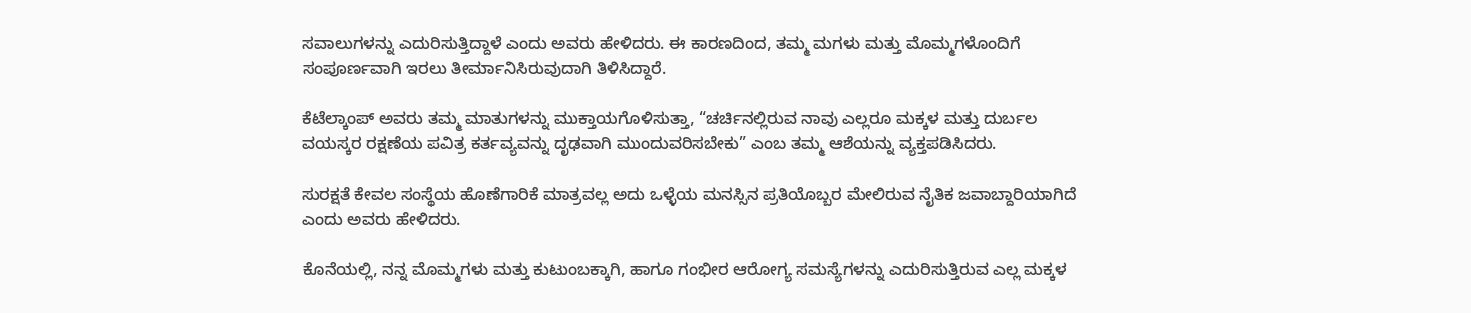ಸವಾಲುಗಳನ್ನು ಎದುರಿಸುತ್ತಿದ್ದಾಳೆ ಎಂದು ಅವರು ಹೇಳಿದರು. ಈ ಕಾರಣದಿಂದ, ತಮ್ಮ ಮಗಳು ಮತ್ತು ಮೊಮ್ಮಗಳೊಂದಿಗೆ ಸಂಪೂರ್ಣವಾಗಿ ಇರಲು ತೀರ್ಮಾನಿಸಿರುವುದಾಗಿ ತಿಳಿಸಿದ್ದಾರೆ.

ಕೆಟೆಲ್ಕಾಂಪ್ ಅವರು ತಮ್ಮ ಮಾತುಗಳನ್ನು ಮುಕ್ತಾಯಗೊಳಿಸುತ್ತಾ, “ಚರ್ಚಿನಲ್ಲಿರುವ ನಾವು ಎಲ್ಲರೂ ಮಕ್ಕಳ ಮತ್ತು ದುರ್ಬಲ ವಯಸ್ಕರ ರಕ್ಷಣೆಯ ಪವಿತ್ರ ಕರ್ತವ್ಯವನ್ನು ದೃಢವಾಗಿ ಮುಂದುವರಿಸಬೇಕು” ಎಂಬ ತಮ್ಮ ಆಶೆಯನ್ನು ವ್ಯಕ್ತಪಡಿಸಿದರು.

ಸುರಕ್ಷತೆ ಕೇವಲ ಸಂಸ್ಥೆಯ ಹೊಣೆಗಾರಿಕೆ ಮಾತ್ರವಲ್ಲ ಅದು ಒಳ್ಳೆಯ ಮನಸ್ಸಿನ ಪ್ರತಿಯೊಬ್ಬರ ಮೇಲಿರುವ ನೈತಿಕ ಜವಾಬ್ದಾರಿಯಾಗಿದೆ ಎಂದು ಅವರು ಹೇಳಿದರು.

ಕೊನೆಯಲ್ಲಿ, ನನ್ನ ಮೊಮ್ಮಗಳು ಮತ್ತು ಕುಟುಂಬಕ್ಕಾಗಿ, ಹಾಗೂ ಗಂಭೀರ ಆರೋಗ್ಯ ಸಮಸ್ಯೆಗಳನ್ನು ಎದುರಿಸುತ್ತಿರುವ ಎಲ್ಲ ಮಕ್ಕಳ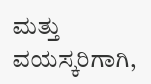ಮತ್ತು ವಯಸ್ಕರಿಗಾಗಿ,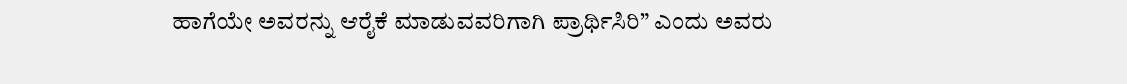ಹಾಗೆಯೇ ಅವರನ್ನು ಆರೈಕೆ ಮಾಡುವವರಿಗಾಗಿ ಪ್ರಾರ್ಥಿಸಿರಿ” ಎಂದು ಅವರು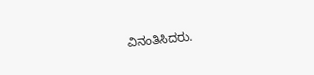ವಿನಂತಿಸಿದರು.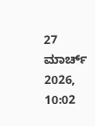27 ಮಾರ್ಚ್ 2026, 10:02